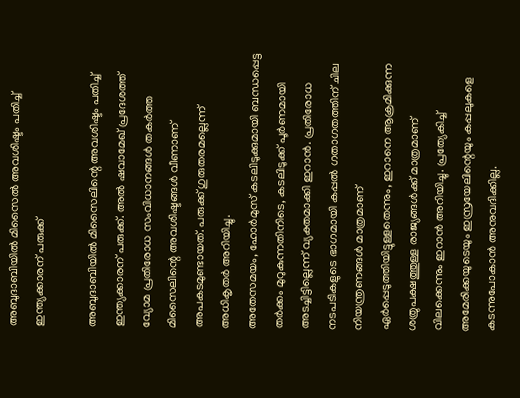അബുദാബിയിൽ മിസൈൽ അവശിഷ്ടം പതിച്ച് ഇന്ത്യക്കാരന് പരുക്ക്

അബുദാബിയിൽ മിസൈലിന്റെ അവശിഷ്ടം പതിച്ച് ഇന്ത്യക്കാരന് പരുക്ക്. അൽ ഷവാമേഖ് പ്രദേശത്ത് വ്യോമ പ്രതിരോധ സംവിധാനങ്ങൾ തകർത്ത മിസൈലിന്റെ അവശിഷ്ടങ്ങൾ വീണാണ് അപകടമുണ്ടായത്. പരുക്ക് ഗുരുതരമല്ലെന്ന് അധികൃതർ അറിയിച്ചു.
അതേസമയം, ഹോർമുസ് കടലിടുക്കുമായി ബന്ധപ്പെട്ട തർക്കം മുറുകുന്നതിനിടെ, കടലിടുക്ക് പൂർണമായി അടച്ചിട്ടില്ലെന്ന് വ്യക്തമാക്കി ഇറാൻ. പ്രതിരോധ നടപടികളുടെ ഭാഗമായി കപ്പൽ ഗതാഗതത്തിന് ചില നിയന്ത്രണങ്ങൾ മാത്രമാണ് ഏർപ്പെടുത്തിയിട്ടുള്ളതെന്നും, ഇറാനെ ആക്രമിക്കുന്ന ശത്രുപക്ഷത്തുള്ള രാജ്യങ്ങൾക്ക് മാത്രമാണ് വിലക്കെന്നും ഇറാൻ അറിയിച്ചു. പ്രത്യേകിച്ച് അമേരിക്കയുടെയും ഇസ്രയേലിന്റെയും കപ്പലുകളെ കടന്നുപോകാൻ അനുവദിക്കില്ല.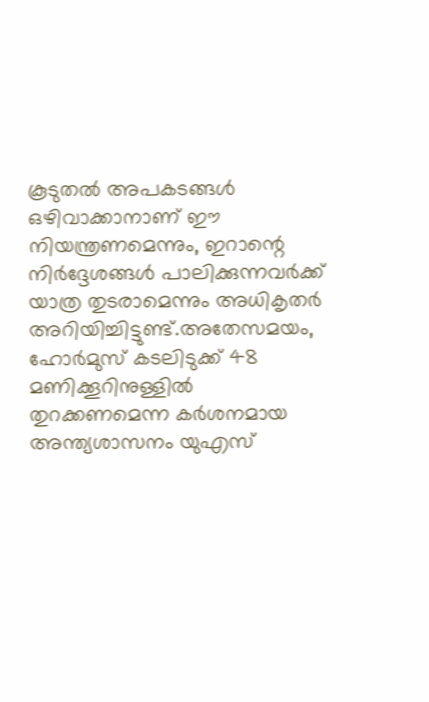കൂടുതൽ അപകടങ്ങൾ ഒഴിവാക്കാനാണ് ഈ നിയന്ത്രണമെന്നും, ഇറാന്റെ നിർദ്ദേശങ്ങൾ പാലിക്കുന്നവർക്ക് യാത്ര തുടരാമെന്നും അധികൃതർ അറിയിച്ചിട്ടുണ്ട്.അതേസമയം, ഹോർമുസ് കടലിടുക്ക് 48 മണിക്കൂറിനുള്ളിൽ തുറക്കണമെന്ന കർശനമായ അന്ത്യശാസനം യുഎസ്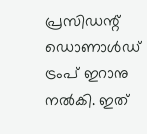പ്രസിഡന്റ് ഡൊണാൾഡ് ട്രംപ് ഇറാനു നൽകി. ഇത്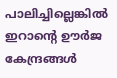പാലിച്ചില്ലെങ്കിൽ ഇറാന്റെ ഊർജ കേന്ദ്രങ്ങൾ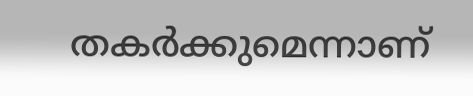തകർക്കുമെന്നാണ്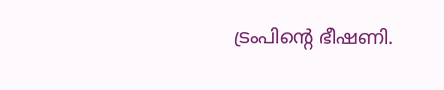ട്രംപിന്റെ ഭീഷണി.